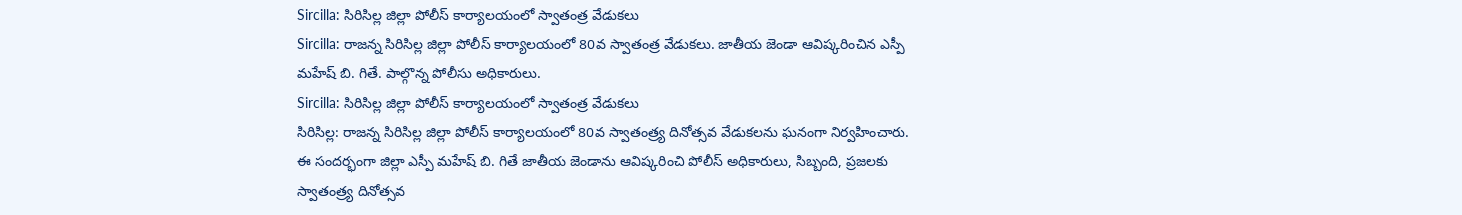Sircilla: సిరిసిల్ల జిల్లా పోలీస్ కార్యాలయంలో స్వాతంత్ర వేడుకలు
Sircilla: రాజన్న సిరిసిల్ల జిల్లా పోలీస్ కార్యాలయంలో 80వ స్వాతంత్ర వేడుకలు. జాతీయ జెండా ఆవిష్కరించిన ఎస్పీ మహేష్ బి. గితే. పాల్గొన్న పోలీసు అధికారులు.
Sircilla: సిరిసిల్ల జిల్లా పోలీస్ కార్యాలయంలో స్వాతంత్ర వేడుకలు
సిరిసిల్ల: రాజన్న సిరిసిల్ల జిల్లా పోలీస్ కార్యాలయంలో 80వ స్వాతంత్ర్య దినోత్సవ వేడుకలను ఘనంగా నిర్వహించారు. ఈ సందర్భంగా జిల్లా ఎస్పీ మహేష్ బి. గితే జాతీయ జెండాను ఆవిష్కరించి పోలీస్ అధికారులు, సిబ్బంది, ప్రజలకు స్వాతంత్ర్య దినోత్సవ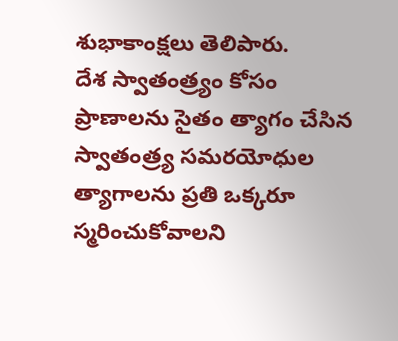శుభాకాంక్షలు తెలిపారు.
దేశ స్వాతంత్ర్యం కోసం ప్రాణాలను సైతం త్యాగం చేసిన స్వాతంత్ర్య సమరయోధుల త్యాగాలను ప్రతి ఒక్కరూ స్మరించుకోవాలని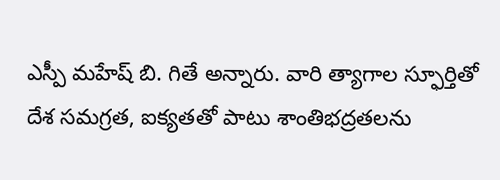ఎస్పీ మహేష్ బి. గితే అన్నారు. వారి త్యాగాల స్ఫూర్తితో దేశ సమగ్రత, ఐక్యతతో పాటు శాంతిభద్రతలను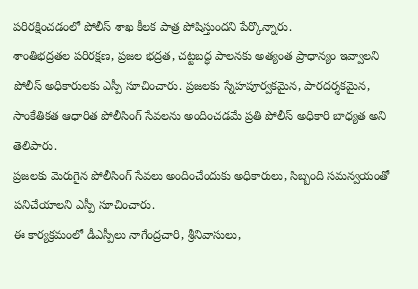పరిరక్షించడంలో పోలీస్ శాఖ కీలక పాత్ర పోషిస్తుందని పేర్కొన్నారు.
శాంతిభద్రతల పరిరక్షణ, ప్రజల భద్రత, చట్టబద్ధ పాలనకు అత్యంత ప్రాధాన్యం ఇవ్వాలని పోలీస్ అధికారులకు ఎస్పీ సూచించారు. ప్రజలకు స్నేహపూర్వకమైన, పారదర్శకమైన, సాంకేతికత ఆధారిత పోలీసింగ్ సేవలను అందించడమే ప్రతి పోలీస్ అధికారి బాధ్యత అని తెలిపారు.
ప్రజలకు మెరుగైన పోలీసింగ్ సేవలు అందించేందుకు అధికారులు, సిబ్బంది సమన్వయంతో పనిచేయాలని ఎస్పీ సూచించారు.
ఈ కార్యక్రమంలో డీఎస్పీలు నాగేంద్రచారి, శ్రీనివాసులు,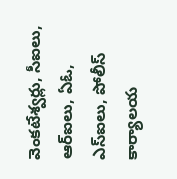వెంకటేశ్వర్లు, సీఐలు, ఆర్ఐలు, ఏఓ, ఎస్ఐలు, పోలీస్ కార్యాలయ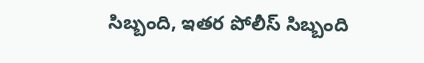సిబ్బంది, ఇతర పోలీస్ సిబ్బంది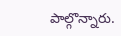పాల్గొన్నారు.